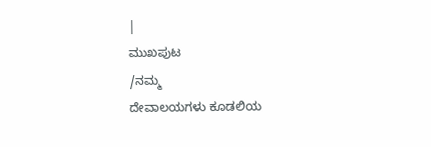|
ಮುಖಪುಟ
/ನಮ್ಮ
ದೇವಾಲಯಗಳು ಕೂಡಲಿಯ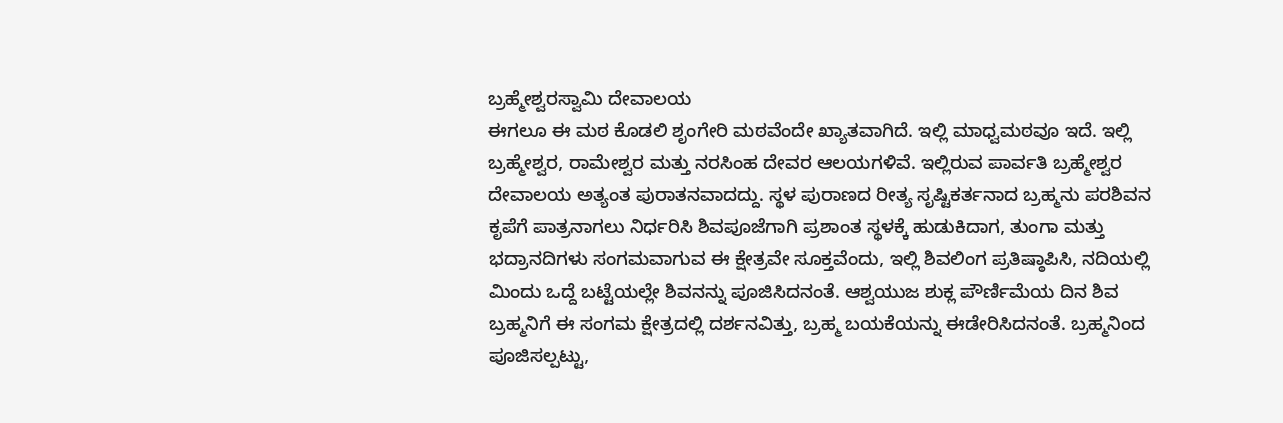ಬ್ರಹ್ಮೇಶ್ವರಸ್ವಾಮಿ ದೇವಾಲಯ
ಈಗಲೂ ಈ ಮಠ ಕೊಡಲಿ ಶೃಂಗೇರಿ ಮಠವೆಂದೇ ಖ್ಯಾತವಾಗಿದೆ. ಇಲ್ಲಿ ಮಾಧ್ವಮಠವೂ ಇದೆ. ಇಲ್ಲಿ ಬ್ರಹ್ಮೇಶ್ವರ, ರಾಮೇಶ್ವರ ಮತ್ತು ನರಸಿಂಹ ದೇವರ ಆಲಯಗಳಿವೆ. ಇಲ್ಲಿರುವ ಪಾರ್ವತಿ ಬ್ರಹ್ಮೇಶ್ವರ ದೇವಾಲಯ ಅತ್ಯಂತ ಪುರಾತನವಾದದ್ದು. ಸ್ಥಳ ಪುರಾಣದ ರೀತ್ಯ ಸೃಷ್ಟಿಕರ್ತನಾದ ಬ್ರಹ್ಮನು ಪರಶಿವನ ಕೃಪೆಗೆ ಪಾತ್ರನಾಗಲು ನಿರ್ಧರಿಸಿ ಶಿವಪೂಜೆಗಾಗಿ ಪ್ರಶಾಂತ ಸ್ಥಳಕ್ಕೆ ಹುಡುಕಿದಾಗ, ತುಂಗಾ ಮತ್ತು ಭದ್ರಾನದಿಗಳು ಸಂಗಮವಾಗುವ ಈ ಕ್ಷೇತ್ರವೇ ಸೂಕ್ತವೆಂದು, ಇಲ್ಲಿ ಶಿವಲಿಂಗ ಪ್ರತಿಷ್ಠಾಪಿಸಿ, ನದಿಯಲ್ಲಿ ಮಿಂದು ಒದ್ದೆ ಬಟ್ಟೆಯಲ್ಲೇ ಶಿವನನ್ನು ಪೂಜಿಸಿದನಂತೆ. ಆಶ್ವಯುಜ ಶುಕ್ಲ ಪೌರ್ಣಿಮೆಯ ದಿನ ಶಿವ ಬ್ರಹ್ಮನಿಗೆ ಈ ಸಂಗಮ ಕ್ಷೇತ್ರದಲ್ಲಿ ದರ್ಶನವಿತ್ತು, ಬ್ರಹ್ಮ ಬಯಕೆಯನ್ನು ಈಡೇರಿಸಿದನಂತೆ. ಬ್ರಹ್ಮನಿಂದ ಪೂಜಿಸಲ್ಪಟ್ಟು,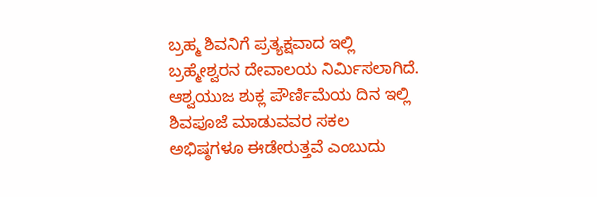ಬ್ರಹ್ಮ ಶಿವನಿಗೆ ಪ್ರತ್ಯಕ್ಷವಾದ ಇಲ್ಲಿ ಬ್ರಹ್ಮೇಶ್ವರನ ದೇವಾಲಯ ನಿರ್ಮಿಸಲಾಗಿದೆ. ಆಶ್ವಯುಜ ಶುಕ್ಲ ಪೌರ್ಣಿಮೆಯ ದಿನ ಇಲ್ಲಿ ಶಿವಪೂಜೆ ಮಾಡುವವರ ಸಕಲ ಅಭಿಷ್ಠಗಳೂ ಈಡೇರುತ್ತವೆ ಎಂಬುದು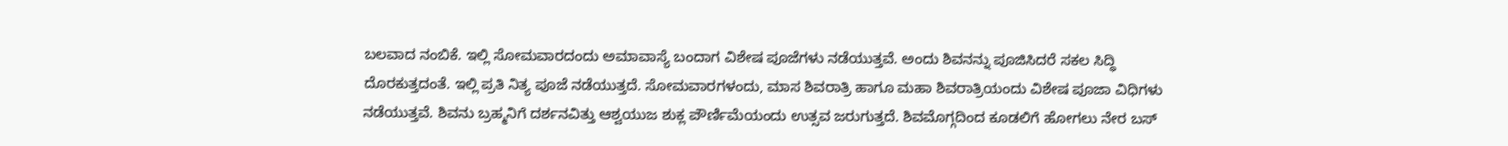ಬಲವಾದ ನಂಬಿಕೆ. ಇಲ್ಲಿ ಸೋಮವಾರದಂದು ಅಮಾವಾಸ್ಯೆ ಬಂದಾಗ ವಿಶೇಷ ಪೂಜೆಗಳು ನಡೆಯುತ್ತವೆ. ಅಂದು ಶಿವನನ್ನು ಪೂಜಿಸಿದರೆ ಸಕಲ ಸಿದ್ಧಿ ದೊರಕುತ್ತದಂತೆ. ಇಲ್ಲಿ ಪ್ರತಿ ನಿತ್ಯ ಪೂಜೆ ನಡೆಯುತ್ತದೆ. ಸೋಮವಾರಗಳಂದು, ಮಾಸ ಶಿವರಾತ್ರಿ ಹಾಗೂ ಮಹಾ ಶಿವರಾತ್ರಿಯಂದು ವಿಶೇಷ ಪೂಜಾ ವಿಧಿಗಳು ನಡೆಯುತ್ತವೆ. ಶಿವನು ಬ್ರಹ್ಮನಿಗೆ ದರ್ಶನವಿತ್ತು ಆಶ್ವಯುಜ ಶುಕ್ಲ ಪೌರ್ಣಿಮೆಯಂದು ಉತ್ಸವ ಜರುಗುತ್ತದೆ. ಶಿವಮೊಗ್ಗದಿಂದ ಕೂಡಲಿಗೆ ಹೋಗಲು ನೇರ ಬಸ್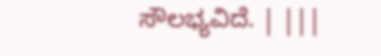ಸೌಲಭ್ಯವಿದೆ. | |||